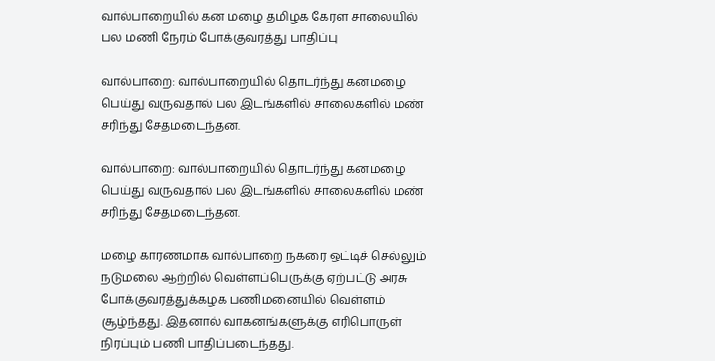வால்பாறையில் கன மழை தமிழக கேரள சாலையில் பல மணி நேரம் போக்குவரத்து பாதிப்பு

வால்பாறை: வால்பாறையில் தொடர்ந்து கனமழை பெய்து வருவதால் பல இடங்களில் சாலைகளில் மண் சரிந்து சேதமடைந்தன.

வால்பாறை: வால்பாறையில் தொடர்ந்து கனமழை பெய்து வருவதால் பல இடங்களில் சாலைகளில் மண் சரிந்து சேதமடைந்தன.

மழை காரணமாக வால்பாறை நகரை ஒட்டிச் செல்லும் நடுமலை ஆற்றில் வெள்ளப்பெருக்கு ஏற்பட்டு அரசு போக்குவரத்துக்கழக பணிமனையில் வெள்ளம் சூழ்ந்தது. இதனால் வாகனங்களுக்கு எரிபொருள் நிரப்பும் பணி பாதிப்படைந்தது.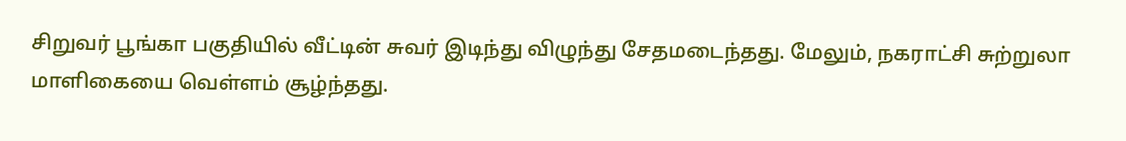சிறுவர் பூங்கா பகுதியில் வீட்டின் சுவர் இடிந்து விழுந்து சேதமடைந்தது. மேலும், நகராட்சி சுற்றுலா மாளிகையை வெள்ளம் சூழ்ந்தது.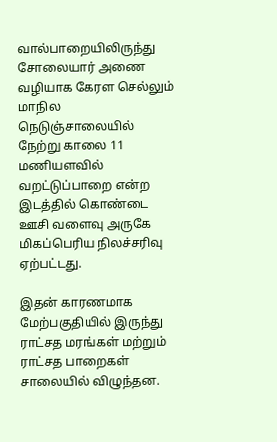வால்பாறையிலிருந்து சோலையார் அணை வழியாக கேரள செல்லும் மாநில நெடுஞ்சாலையில் நேற்று காலை 11 மணியளவில் வறட்டுப்பாறை என்ற இடத்தில் கொண்டை ஊசி வளைவு அருகே மிகப்பெரிய நிலச்சரிவு ஏற்பட்டது.

இதன் காரணமாக மேற்பகுதியில் இருந்து ராட்சத மரங்கள் மற்றும் ராட்சத பாறைகள் சாலையில் விழுந்தன.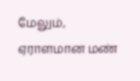மேலும், ஏராளமான மண்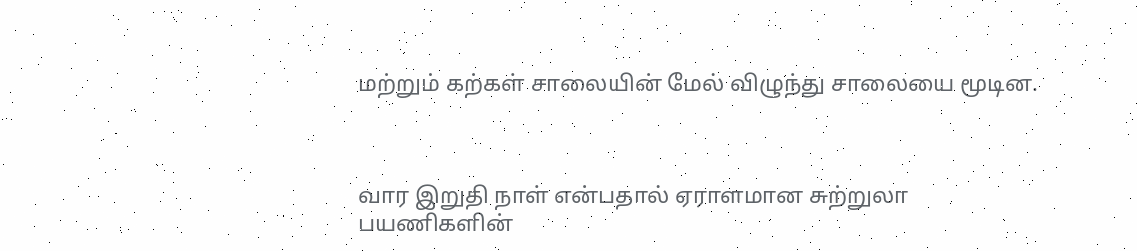மற்றும் கற்கள் சாலையின் மேல் விழுந்து சாலையை மூடின.



வார இறுதி நாள் என்பதால் ஏராளமான சுற்றுலா பயணிகளின்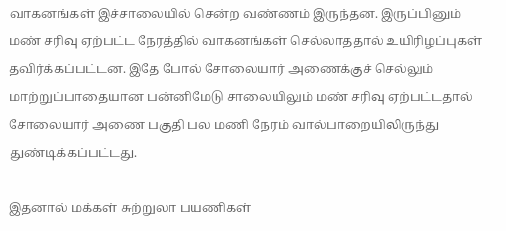வாகனங்கள் இச்சாலையில் சென்ற வண்ணம் இருந்தன. இருப்பினும் மண் சரிவு ஏற்பட்ட நேரத்தில் வாகனங்கள் செல்லாததால் உயிரிழப்புகள் தவிர்க்கப்பட்டன. இதே போல் சோலையார் அணைக்குச் செல்லும் மாற்றுப்பாதையான பன்னிமேடு சாலையிலும் மண் சரிவு ஏற்பட்டதால் சோலையார் அணை பகுதி பல மணி நேரம் வால்பாறையிலிருந்து துண்டிக்கப்பட்டது.

இதனால் மக்கள் சுற்றுலா பயணிகள்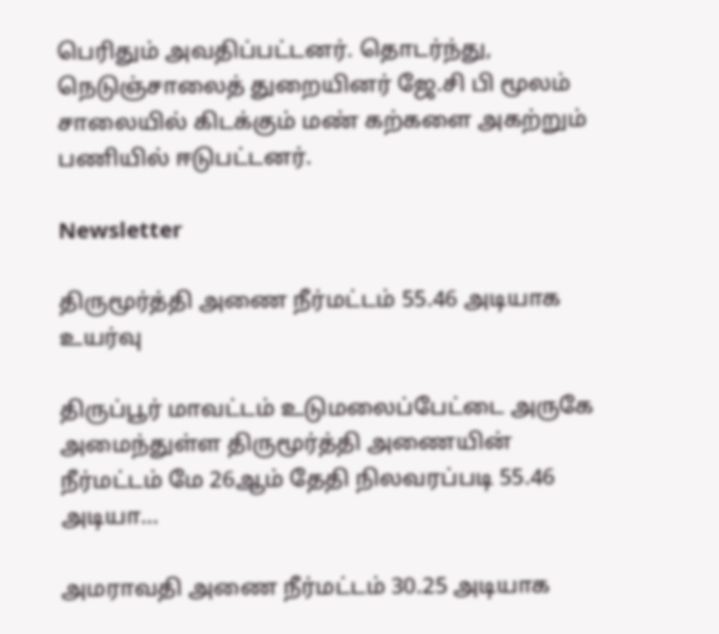பெரிதும் அவதிப்பட்டனர். தொடர்ந்து, நெடுஞ்சாலைத் துறையினர் ஜே.சி பி மூலம் சாலையில் கிடக்கும் மண் கற்களை அகற்றும் பணியில் ஈடுபட்டனர்.

Newsletter

திருமூர்த்தி அணை நீர்மட்டம் 55.46 அடியாக உயர்வு

திருப்பூர் மாவட்டம் உடுமலைப்பேட்டை அருகே அமைந்துள்ள திருமூர்த்தி அணையின் நீர்மட்டம் மே 26ஆம் தேதி நிலவரப்படி 55.46 அடியா...

அமராவதி அணை நீர்மட்டம் 30.25 அடியாக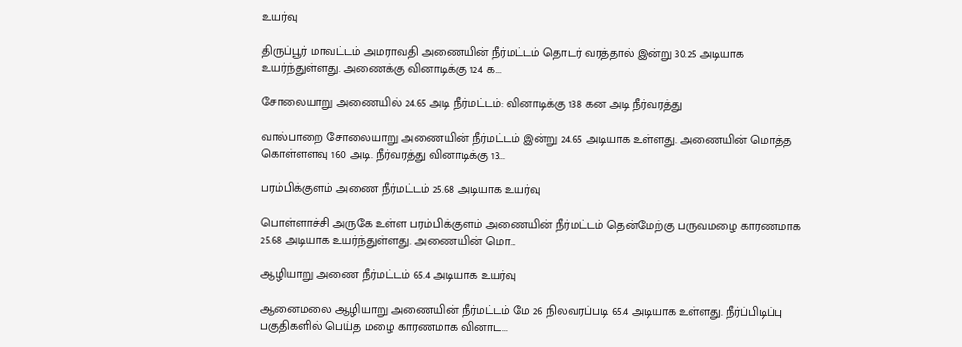உயர்வு

திருப்பூர் மாவட்டம் அமராவதி அணையின் நீர்மட்டம் தொடர் வரத்தால் இன்று 30.25 அடியாக உயர்ந்துள்ளது. அணைக்கு வினாடிக்கு 124 க...

சோலையாறு அணையில் 24.65 அடி நீர்மட்டம்: வினாடிக்கு 138 கன அடி நீர்வரத்து

வால்பாறை சோலையாறு அணையின் நீர்மட்டம் இன்று 24.65 அடியாக உள்ளது. அணையின் மொத்த கொள்ளளவு 160 அடி. நீர்வரத்து வினாடிக்கு 13...

பரம்பிக்குளம் அணை நீர்மட்டம் 25.68 அடியாக உயர்வு

பொள்ளாச்சி அருகே உள்ள பரம்பிக்குளம் அணையின் நீர்மட்டம் தென்மேற்கு பருவமழை காரணமாக 25.68 அடியாக உயர்ந்துள்ளது. அணையின் மொ...

ஆழியாறு அணை நீர்மட்டம் 65.4 அடியாக உயர்வு

ஆனைமலை ஆழியாறு அணையின் நீர்மட்டம் மே 26 நிலவரப்படி 65.4 அடியாக உள்ளது. நீர்ப்பிடிப்பு பகுதிகளில் பெய்த மழை காரணமாக வினாட...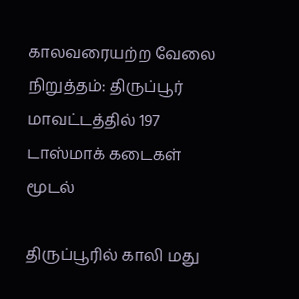காலவரையற்ற வேலை நிறுத்தம்: திருப்பூர் மாவட்டத்தில் 197 டாஸ்மாக் கடைகள் மூடல்

திருப்பூரில் காலி மது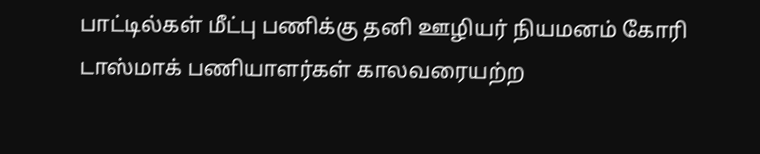பாட்டில்கள் மீட்பு பணிக்கு தனி ஊழியர் நியமனம் கோரி டாஸ்மாக் பணியாளர்கள் காலவரையற்ற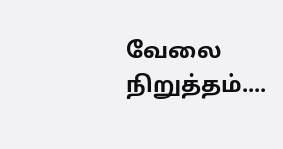வேலை நிறுத்தம்....